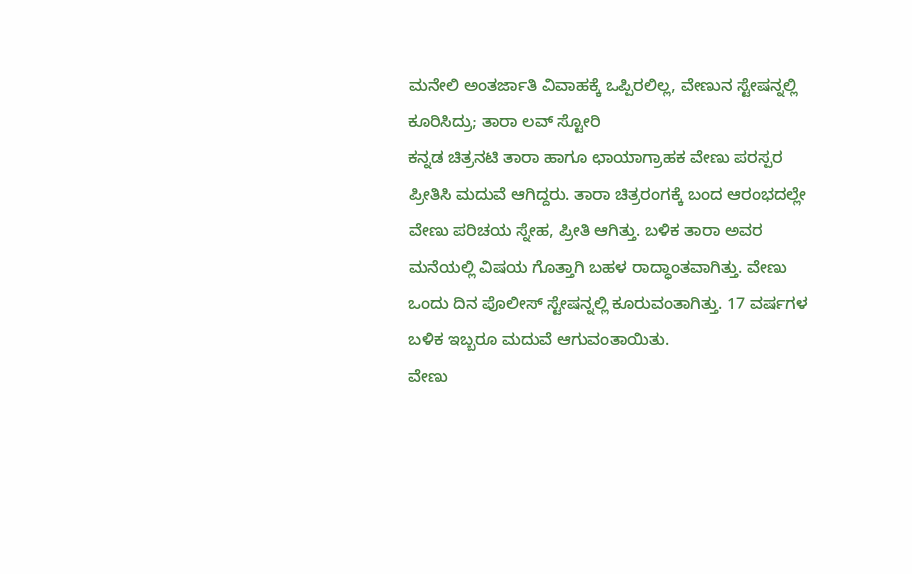ಮನೇಲಿ ಅಂತರ್ಜಾತಿ ವಿವಾಹಕ್ಕೆ ಒಪ್ಪಿರಲಿಲ್ಲ, ವೇಣುನ ಸ್ಟೇಷನ್ನಲ್ಲಿ ಕೂರಿಸಿದ್ರು; ತಾರಾ ಲವ್ ಸ್ಟೋರಿ
ಕನ್ನಡ ಚಿತ್ರನಟಿ ತಾರಾ ಹಾಗೂ ಛಾಯಾಗ್ರಾಹಕ ವೇಣು ಪರಸ್ಪರ ಪ್ರೀತಿಸಿ ಮದುವೆ ಆಗಿದ್ದರು. ತಾರಾ ಚಿತ್ರರಂಗಕ್ಕೆ ಬಂದ ಆರಂಭದಲ್ಲೇ ವೇಣು ಪರಿಚಯ ಸ್ನೇಹ, ಪ್ರೀತಿ ಆಗಿತ್ತು. ಬಳಿಕ ತಾರಾ ಅವರ ಮನೆಯಲ್ಲಿ ವಿಷಯ ಗೊತ್ತಾಗಿ ಬಹಳ ರಾದ್ಧಾಂತವಾಗಿತ್ತು. ವೇಣು ಒಂದು ದಿನ ಪೊಲೀಸ್ ಸ್ಟೇಷನ್ನಲ್ಲಿ ಕೂರುವಂತಾಗಿತ್ತು. 17 ವರ್ಷಗಳ ಬಳಿಕ ಇಬ್ಬರೂ ಮದುವೆ ಆಗುವಂತಾಯಿತು.
ವೇಣು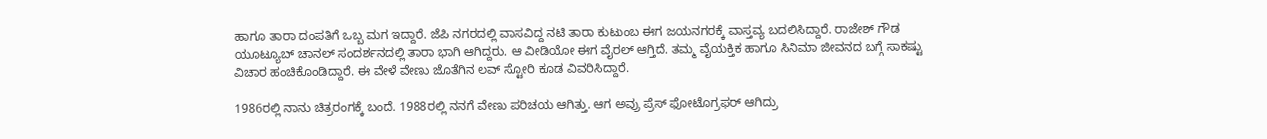ಹಾಗೂ ತಾರಾ ದಂಪತಿಗೆ ಒಬ್ಬ ಮಗ ಇದ್ದಾರೆ. ಜೆಪಿ ನಗರದಲ್ಲಿ ವಾಸವಿದ್ದ ನಟಿ ತಾರಾ ಕುಟುಂಬ ಈಗ ಜಯನಗರಕ್ಕೆ ವಾಸ್ತವ್ಯ ಬದಲಿಸಿದ್ದಾರೆ. ರಾಜೇಶ್ ಗೌಡ ಯೂಟ್ಯೂಬ್ ಚಾನಲ್ ಸಂದರ್ಶನದಲ್ಲಿ ತಾರಾ ಭಾಗಿ ಆಗಿದ್ದರು. ಆ ವೀಡಿಯೋ ಈಗ ವೈರಲ್ ಆಗ್ತಿದೆ. ತಮ್ಮ ವೈಯಕ್ತಿಕ ಹಾಗೂ ಸಿನಿಮಾ ಜೀವನದ ಬಗ್ಗೆ ಸಾಕಷ್ಟು ವಿಚಾರ ಹಂಚಿಕೊಂಡಿದ್ದಾರೆ. ಈ ವೇಳೆ ವೇಣು ಜೊತೆಗಿನ ಲವ್ ಸ್ಟೋರಿ ಕೂಡ ವಿವರಿಸಿದ್ದಾರೆ.

1986ರಲ್ಲಿ ನಾನು ಚಿತ್ರರಂಗಕ್ಕೆ ಬಂದೆ. 1988ರಲ್ಲಿ ನನಗೆ ವೇಣು ಪರಿಚಯ ಆಗಿತ್ತು. ಆಗ ಅವ್ರು ಪ್ರೆಸ್ ಫೋಟೊಗ್ರಫರ್ ಆಗಿದ್ರು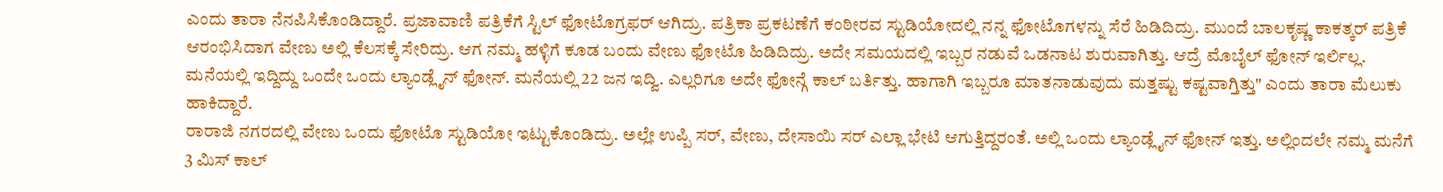ಎಂದು ತಾರಾ ನೆನಪಿಸಿಕೊಂಡಿದ್ದಾರೆ. ಪ್ರಜಾವಾಣಿ ಪತ್ರಿಕೆಗೆ ಸ್ಟಿಲ್ ಫೋಟೊಗ್ರಫರ್ ಆಗಿದ್ರು. ಪತ್ರಿಕಾ ಪ್ರಕಟಣೆಗೆ ಕಂಠೀರವ ಸ್ಟುಡಿಯೋದಲ್ಲಿ ನನ್ನ ಫೋಟೊಗಳನ್ನು ಸೆರೆ ಹಿಡಿದಿದ್ರು. ಮುಂದೆ ಬಾಲಕೃಷ್ಣ ಕಾಕತ್ಕರ್ ಪತ್ರಿಕೆ ಆರಂಭಿಸಿದಾಗ ವೇಣು ಅಲ್ಲಿ ಕೆಲಸಕ್ಕೆ ಸೇರಿದ್ರು. ಆಗ ನಮ್ಮ ಹಳ್ಳಿಗೆ ಕೂಡ ಬಂದು ವೇಣು ಫೋಟೊ ಹಿಡಿದಿದ್ರು. ಅದೇ ಸಮಯದಲ್ಲಿ ಇಬ್ಬರ ನಡುವೆ ಒಡನಾಟ ಶುರುವಾಗಿತ್ತು. ಆದ್ರೆ ಮೊಬೈಲ್ ಫೋನ್ ಇರ್ಲಿಲ್ಲ. ಮನೆಯಲ್ಲಿ ಇದ್ದಿದ್ದು ಒಂದೇ ಒಂದು ಲ್ಯಾಂಡ್ಲೈನ್ ಫೋನ್. ಮನೆಯಲ್ಲಿ 22 ಜನ ಇದ್ವಿ. ಎಲ್ಲರಿಗೂ ಅದೇ ಫೋನ್ಗೆ ಕಾಲ್ ಬರ್ತಿತ್ತು. ಹಾಗಾಗಿ ಇಬ್ಬರೂ ಮಾತನಾಡುವುದು ಮತ್ತಷ್ಟು ಕಷ್ಟವಾಗ್ತಿತ್ತು" ಎಂದು ತಾರಾ ಮೆಲುಕು ಹಾಕಿದ್ದಾರೆ.
ರಾರಾಜಿ ನಗರದಲ್ಲಿ ವೇಣು ಒಂದು ಫೋಟೊ ಸ್ಟುಡಿಯೋ ಇಟ್ಟುಕೊಂಡಿದ್ರು. ಅಲ್ಲೇ ಉಪ್ಪಿ ಸರ್, ವೇಣು, ದೇಸಾಯಿ ಸರ್ ಎಲ್ಲಾ ಭೇಟಿ ಆಗುತ್ತಿದ್ದರಂತೆ. ಅಲ್ಲಿ ಒಂದು ಲ್ಯಾಂಡ್ಲೈನ್ ಫೋನ್ ಇತ್ತು. ಅಲ್ಲಿಂದಲೇ ನಮ್ಮ ಮನೆಗೆ 3 ಮಿಸ್ ಕಾಲ್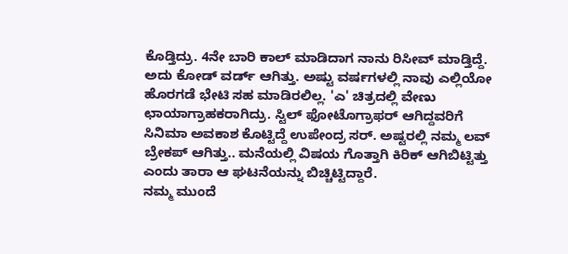ಕೊಡ್ತಿದ್ರು. 4ನೇ ಬಾರಿ ಕಾಲ್ ಮಾಡಿದಾಗ ನಾನು ರಿಸೀವ್ ಮಾಡ್ತಿದ್ದೆ. ಅದು ಕೋಡ್ ವರ್ಡ್ ಆಗಿತ್ತು. ಅಷ್ಟು ವರ್ಷಗಳಲ್ಲಿ ನಾವು ಎಲ್ಲಿಯೋ ಹೊರಗಡೆ ಭೇಟಿ ಸಹ ಮಾಡಿರಲಿಲ್ಲ. 'ಎ' ಚಿತ್ರದಲ್ಲಿ ವೇಣು ಛಾಯಾಗ್ರಾಹಕರಾಗಿದ್ರು. ಸ್ಟಿಲ್ ಫೋಟೊಗ್ರಾಫರ್ ಆಗಿದ್ದವರಿಗೆ ಸಿನಿಮಾ ಅವಕಾಶ ಕೊಟ್ಟಿದ್ದೆ ಉಪೇಂದ್ರ ಸರ್. ಅಷ್ಟರಲ್ಲಿ ನಮ್ಮ ಲವ್ ಬ್ರೇಕಪ್ ಆಗಿತ್ತು.. ಮನೆಯಲ್ಲಿ ವಿಷಯ ಗೊತ್ತಾಗಿ ಕಿರಿಕ್ ಆಗಿಬಿಟ್ಟಿತ್ತು ಎಂದು ತಾರಾ ಆ ಘಟನೆಯನ್ನು ಬಿಚ್ಚಿಟ್ಟಿದ್ದಾರೆ.
ನಮ್ಮ ಮುಂದೆ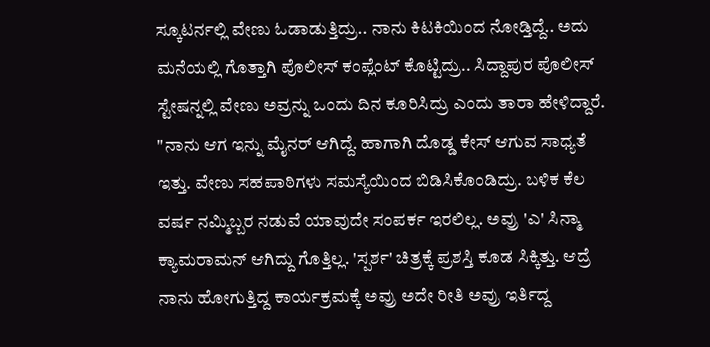ಸ್ಕೂಟರ್ನಲ್ಲಿ ವೇಣು ಓಡಾಡುತ್ತಿದ್ರು.. ನಾನು ಕಿಟಕಿಯಿಂದ ನೋಡ್ತಿದ್ದೆ.. ಅದು ಮನೆಯಲ್ಲಿ ಗೊತ್ತಾಗಿ ಪೊಲೀಸ್ ಕಂಪ್ಲೆಂಟ್ ಕೊಟ್ಟಿದ್ರು.. ಸಿದ್ದಾಪುರ ಪೊಲೀಸ್ ಸ್ಟೇಷನ್ನಲ್ಲಿ ವೇಣು ಅವ್ರನ್ನು ಒಂದು ದಿನ ಕೂರಿಸಿದ್ರು ಎಂದು ತಾರಾ ಹೇಳಿದ್ದಾರೆ. "ನಾನು ಆಗ ಇನ್ನು ಮೈನರ್ ಆಗಿದ್ದೆ. ಹಾಗಾಗಿ ದೊಡ್ಡ ಕೇಸ್ ಆಗುವ ಸಾಧ್ಯತೆ ಇತ್ತು. ವೇಣು ಸಹಪಾಠಿಗಳು ಸಮಸ್ಯೆಯಿಂದ ಬಿಡಿಸಿಕೊಂಡಿದ್ರು. ಬಳಿಕ ಕೆಲ ವರ್ಷ ನಮ್ಮಿಬ್ಬರ ನಡುವೆ ಯಾವುದೇ ಸಂಪರ್ಕ ಇರಲಿಲ್ಲ. ಅವ್ರು 'ಎ' ಸಿನ್ಮಾ ಕ್ಯಾಮರಾಮನ್ ಆಗಿದ್ದು ಗೊತ್ತಿಲ್ಲ. 'ಸ್ಪರ್ಶ' ಚಿತ್ರಕ್ಕೆ ಪ್ರಶಸ್ತಿ ಕೂಡ ಸಿಕ್ಕಿತ್ತು. ಆದ್ರೆ ನಾನು ಹೋಗುತ್ತಿದ್ದ ಕಾರ್ಯಕ್ರಮಕ್ಕೆ ಅವ್ರು ಅದೇ ರೀತಿ ಅವ್ರು ಇರ್ತಿದ್ದ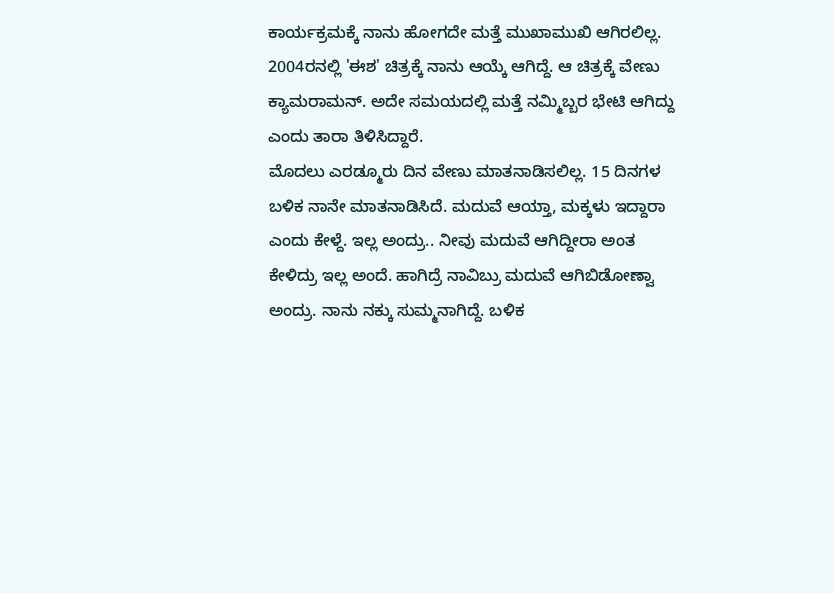ಕಾರ್ಯಕ್ರಮಕ್ಕೆ ನಾನು ಹೋಗದೇ ಮತ್ತೆ ಮುಖಾಮುಖಿ ಆಗಿರಲಿಲ್ಲ. 2004ರನಲ್ಲಿ 'ಈಶ' ಚಿತ್ರಕ್ಕೆ ನಾನು ಆಯ್ಕೆ ಆಗಿದ್ದೆ. ಆ ಚಿತ್ರಕ್ಕೆ ವೇಣು ಕ್ಯಾಮರಾಮನ್. ಅದೇ ಸಮಯದಲ್ಲಿ ಮತ್ತೆ ನಮ್ಮಿಬ್ಬರ ಭೇಟಿ ಆಗಿದ್ದು ಎಂದು ತಾರಾ ತಿಳಿಸಿದ್ದಾರೆ.
ಮೊದಲು ಎರಡ್ಮೂರು ದಿನ ವೇಣು ಮಾತನಾಡಿಸಲಿಲ್ಲ. 15 ದಿನಗಳ ಬಳಿಕ ನಾನೇ ಮಾತನಾಡಿಸಿದೆ. ಮದುವೆ ಆಯ್ತಾ, ಮಕ್ಕಳು ಇದ್ದಾರಾ ಎಂದು ಕೇಳ್ದೆ. ಇಲ್ಲ ಅಂದ್ರು.. ನೀವು ಮದುವೆ ಆಗಿದ್ದೀರಾ ಅಂತ ಕೇಳಿದ್ರು ಇಲ್ಲ ಅಂದೆ. ಹಾಗಿದ್ರೆ ನಾವಿಬ್ರು ಮದುವೆ ಆಗಿಬಿಡೋಣ್ವಾ ಅಂದ್ರು. ನಾನು ನಕ್ಕು ಸುಮ್ಮನಾಗಿದ್ದೆ. ಬಳಿಕ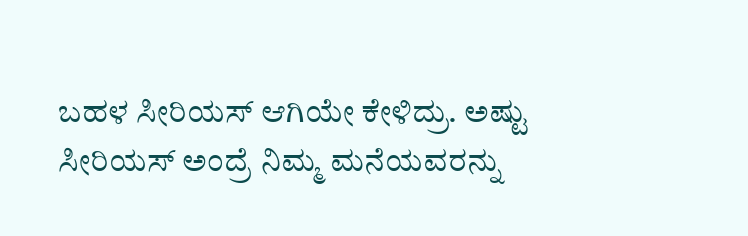ಬಹಳ ಸೀರಿಯಸ್ ಆಗಿಯೇ ಕೇಳಿದ್ರು. ಅಷ್ಟು ಸೀರಿಯಸ್ ಅಂದ್ರೆ ನಿಮ್ಮ ಮನೆಯವರನ್ನು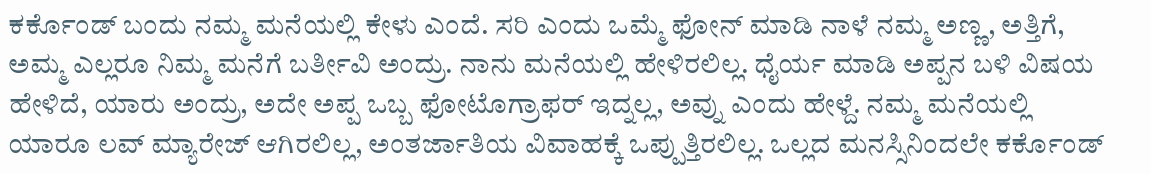ಕರ್ಕೊಂಡ್ ಬಂದು ನಮ್ಮ ಮನೆಯಲ್ಲಿ ಕೇಳು ಎಂದೆ. ಸರಿ ಎಂದು ಒಮ್ಮೆ ಫೋನ್ ಮಾಡಿ ನಾಳೆ ನಮ್ಮ ಅಣ್ಣ, ಅತ್ತಿಗೆ, ಅಮ್ಮ ಎಲ್ಲರೂ ನಿಮ್ಮ ಮನೆಗೆ ಬರ್ತೀವಿ ಅಂದ್ರು. ನಾನು ಮನೆಯಲ್ಲಿ ಹೇಳಿರಲಿಲ್ಲ. ಧೈರ್ಯ ಮಾಡಿ ಅಪ್ಪನ ಬಳಿ ವಿಷಯ ಹೇಳಿದೆ, ಯಾರು ಅಂದ್ರು, ಅದೇ ಅಪ್ಪ ಒಬ್ಬ ಫೋಟೊಗ್ರಾಫರ್ ಇದ್ನಲ್ಲ, ಅವ್ನು ಎಂದು ಹೇಳ್ದೆ. ನಮ್ಮ ಮನೆಯಲ್ಲಿ ಯಾರೂ ಲವ್ ಮ್ಯಾರೇಜ್ ಆಗಿರಲಿಲ್ಲ, ಅಂತರ್ಜಾತಿಯ ವಿವಾಹಕ್ಕೆ ಒಪ್ಪುತ್ತಿರಲಿಲ್ಲ. ಒಲ್ಲದ ಮನಸ್ಸಿನಿಂದಲೇ ಕರ್ಕೊಂಡ್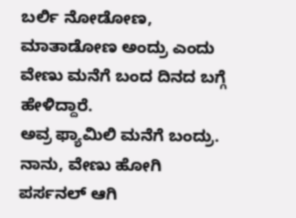ಬರ್ಲಿ ನೋಡೋಣ, ಮಾತಾಡೋಣ ಅಂದ್ರು ಎಂದು ವೇಣು ಮನೆಗೆ ಬಂದ ದಿನದ ಬಗ್ಗೆ ಹೇಳಿದ್ದಾರೆ.
ಅವ್ರ ಫ್ಯಾಮಿಲಿ ಮನೆಗೆ ಬಂದ್ರು. ನಾನು, ವೇಣು ಹೋಗಿ ಪರ್ಸನಲ್ ಆಗಿ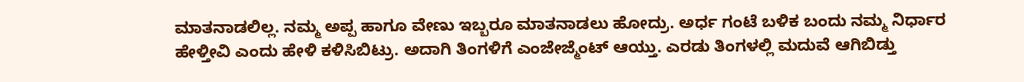ಮಾತನಾಡಲಿಲ್ಲ. ನಮ್ಮ ಅಪ್ಪ ಹಾಗೂ ವೇಣು ಇಬ್ಬರೂ ಮಾತನಾಡಲು ಹೋದ್ರು. ಅರ್ಧ ಗಂಟೆ ಬಳಿಕ ಬಂದು ನಮ್ಮ ನಿರ್ಧಾರ ಹೇಳ್ತೀವಿ ಎಂದು ಹೇಳಿ ಕಳಿಸಿಬಿಟ್ರು. ಅದಾಗಿ ತಿಂಗಳಿಗೆ ಎಂಜೇಜ್ಮೆಂಟ್ ಆಯ್ತು. ಎರಡು ತಿಂಗಳಲ್ಲಿ ಮದುವೆ ಆಗಿಬಿಡ್ತು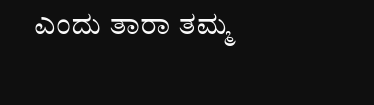ಎಂದು ತಾರಾ ತಮ್ಮ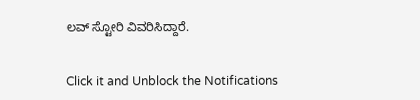ಲವ್ ಸ್ಟೋರಿ ವಿವರಿಸಿದ್ದಾರೆ.


Click it and Unblock the Notifications